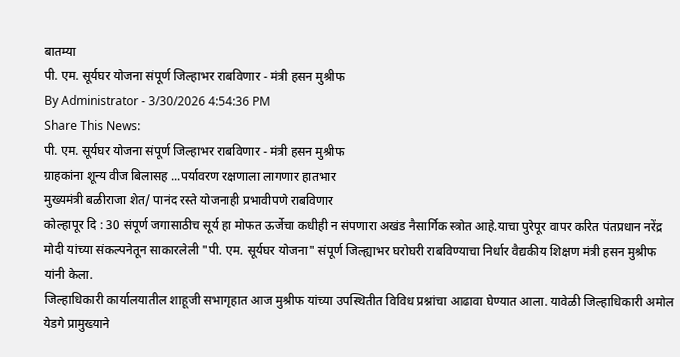बातम्या
पी. एम. सूर्यघर योजना संपूर्ण जिल्हाभर राबविणार - मंत्री हसन मुश्रीफ
By Administrator - 3/30/2026 4:54:36 PM
Share This News:
पी. एम. सूर्यघर योजना संपूर्ण जिल्हाभर राबविणार - मंत्री हसन मुश्रीफ
ग्राहकांना शून्य वीज बिलासह ...पर्यावरण रक्षणाला लागणार हातभार
मुख्यमंत्री बळीराजा शेत/ पानंद रस्ते योजनाही प्रभावीपणे राबविणार
कोल्हापूर दि : 30 संपूर्ण जगासाठीच सूर्य हा मोफत ऊर्जेचा कधीही न संपणारा अखंड नैसार्गिक स्त्रोत आहे.याचा पुरेपूर वापर करित पंतप्रधान नरेंद्र मोदी यांच्या संकल्पनेतून साकारलेली "पी. एम. सूर्यघर योजना" संपूर्ण जिल्ह्याभर घरोघरी राबविण्याचा निर्धार वैद्यकीय शिक्षण मंत्री हसन मुश्रीफ यांनी केला.
जिल्हाधिकारी कार्यालयातील शाहूजी सभागृहात आज मुश्रीफ यांच्या उपस्थितीत विविध प्रश्नांचा आढावा घेण्यात आला. यावेळी जिल्हाधिकारी अमोल येडगे प्रामुख्याने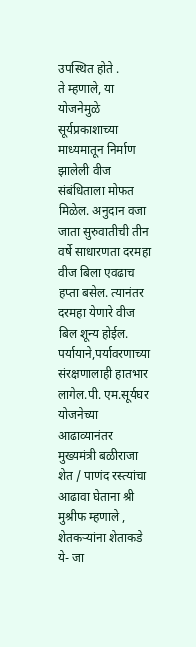उपस्थित होते .
ते म्हणाले, या योजनेमुळे सूर्यप्रकाशाच्या माध्यमातून निर्माण झालेली वीज संबंधिताला मोफत मिळेल. अनुदान वजा जाता सुरुवातीची तीन वर्षे साधारणता दरमहा वीज बिला एवढाच हप्ता बसेल. त्यानंतर दरमहा येणारे वीज बिल शून्य होईल. पर्यायाने,पर्यावरणाच्या संरक्षणालाही हातभार लागेल.पी. एम.सूर्यघर योजनेच्या आढाव्यानंतर मुख्यमंत्री बळीराजा शेत / पाणंद रस्त्यांचा आढावा घेताना श्री मुश्रीफ म्हणाले , शेतकऱ्यांना शेताकडे ये- जा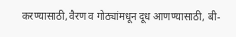करण्यासाठी,वैरण व गोठ्यांमधून दूध आणण्यासाठी, बी-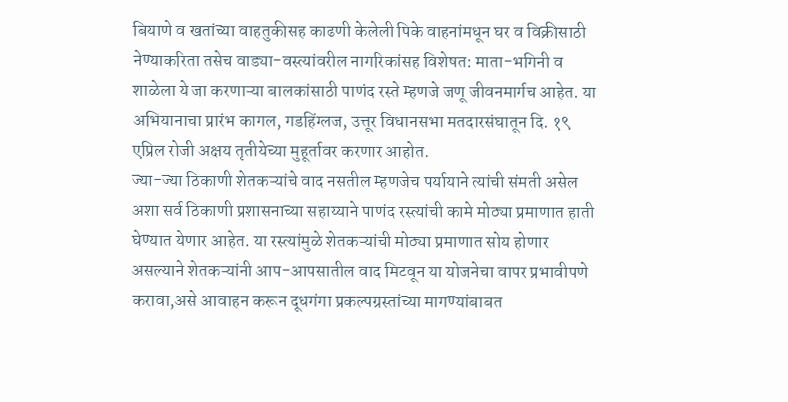बियाणे व खतांच्या वाहतुकीसह काढणी केलेली पिके वाहनांमधून घर व विक्रीसाठी नेण्याकरिता तसेच वाड्या-वस्त्यांवरील नागरिकांसह विशेषत: माता-भगिनी व शाळेला ये जा करणाऱ्या बालकांसाठी पाणंद रस्ते म्हणजे जणू जीवनमार्गच आहेत. या अभियानाचा प्रारंभ कागल, गडहिंग्लज, उत्तूर विधानसभा मतदारसंघातून दि. १९ एप्रिल रोजी अक्षय तृतीयेच्या मुहूर्तावर करणार आहोत.
ज्या-ज्या ठिकाणी शेतकऱ्यांचे वाद नसतील म्हणजेच पर्यायाने त्यांची संमती असेल अशा सर्व ठिकाणी प्रशासनाच्या सहाय्याने पाणंद रस्त्यांची कामे मोठ्या प्रमाणात हाती घेण्यात येणार आहेत. या रस्त्यांमुळे शेतकऱ्यांची मोठ्या प्रमाणात सोय होणार असल्याने शेतकऱ्यांनी आप-आपसातील वाद मिटवून या योजनेचा वापर प्रभावीपणे करावा,असे आवाहन करून दूधगंगा प्रकल्पग्रस्तांच्या मागण्यांबाबत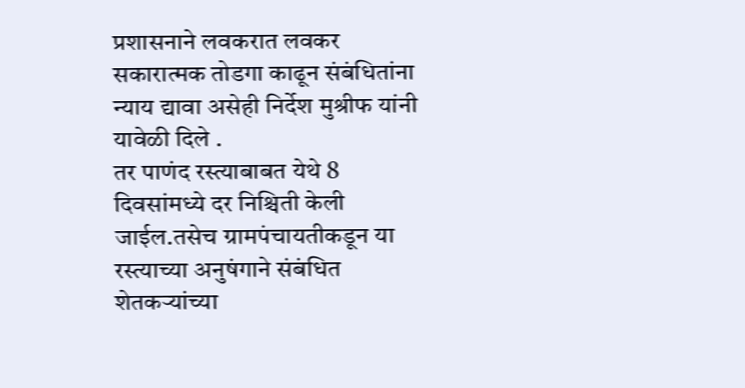प्रशासनाने लवकरात लवकर सकारात्मक तोडगा काढून संबंधितांना न्याय द्यावा असेही निर्देश मुश्रीफ यांनी यावेळी दिले .
तर पाणंद रस्त्याबाबत येथे 8 दिवसांमध्ये दर निश्चिती केली जाईल.तसेच ग्रामपंचायतीकडून या रस्त्याच्या अनुषंगाने संबंधित शेतकऱ्यांच्या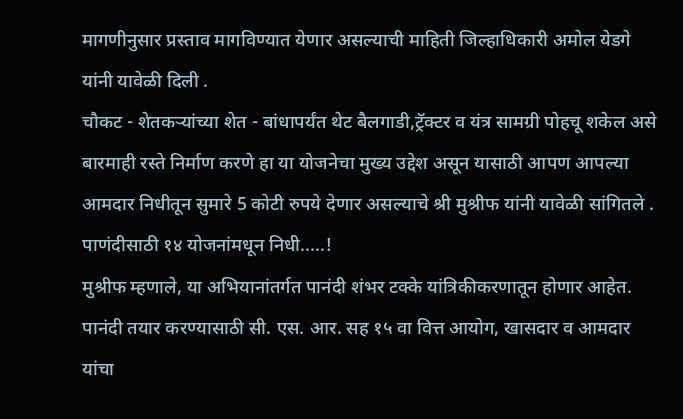मागणीनुसार प्रस्ताव मागविण्यात येणार असल्याची माहिती जिल्हाधिकारी अमोल येडगे यांनी यावेळी दिली .
चौकट - शेतकऱ्यांच्या शेत - बांधापर्यंत थेट बैलगाडी,ट्रॅक्टर व यंत्र सामग्री पोहचू शकेल असे बारमाही रस्ते निर्माण करणे हा या योजनेचा मुख्य उद्देश असून यासाठी आपण आपल्या आमदार निधीतून सुमारे 5 कोटी रुपये देणार असल्याचे श्री मुश्रीफ यांनी यावेळी सांगितले .
पाणंदीसाठी १४ योजनांमधून निधी.....!
मुश्रीफ म्हणाले, या अभियानांतर्गत पानंदी शंभर टक्के यांत्रिकीकरणातून होणार आहेत. पानंदी तयार करण्यासाठी सी. एस. आर. सह १५ वा वित्त आयोग, खासदार व आमदार यांचा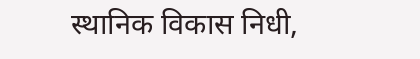स्थानिक विकास निधी,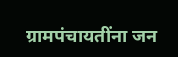ग्रामपंचायतींना जन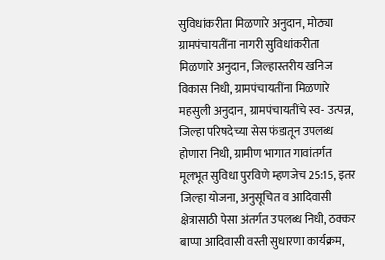सुविधांकरीता मिळणारे अनुदान, मोठ्या ग्रामपंचायतींना नागरी सुविधांकरीता मिळणारे अनुदान, जिल्हास्तरीय खनिज विकास निधी, ग्रामपंचायतींना मिळणारे महसुली अनुदान, ग्रामपंचायतींचे स्व- उत्पन्न, जिल्हा परिषदेच्या सेस फंडातून उपलब्ध होणारा निधी, ग्रामीण भागात गावांतर्गत मूलभूत सुविधा पुरविणे म्हणजेच 25:15, इतर जिल्हा योजना, अनुसूचित व आदिवासी क्षेत्रासाठी पेसा अंतर्गत उपलब्ध निधी, ठक्कर बाप्पा आदिवासी वस्ती सुधारणा कार्यक्रम,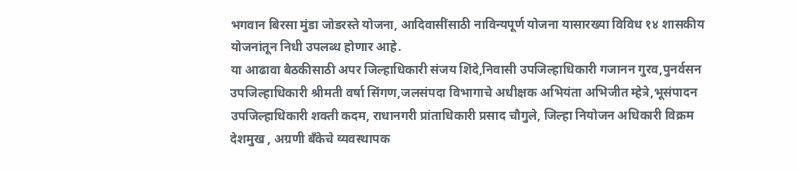भगवान बिरसा मुंडा जोडरस्ते योजना, आदिवासींसाठी नाविन्यपूर्ण योजना यासारख्या विविध १४ शासकीय योजनांतून निधी उपलब्ध होणार आहे.
या आढावा बैठकीसाठी अपर जिल्हाधिकारी संजय शिंदे,निवासी उपजिल्हाधिकारी गजानन गुरव,पुनर्वसन उपजिल्हाधिकारी श्रीमती वर्षा सिंगण,जलसंपदा विभागाचे अधीक्षक अभियंता अभिजीत म्हेत्रे,भूसंपादन उपजिल्हाधिकारी शक्ती कदम, राधानगरी प्रांताधिकारी प्रसाद चौगुले, जिल्हा नियोजन अधिकारी विक्रम देशमुख , अग्रणी बँकेचे व्यवस्थापक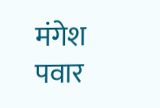मंगेश पवार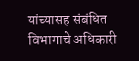यांच्यासह संबंधित विभागाचे अधिकारी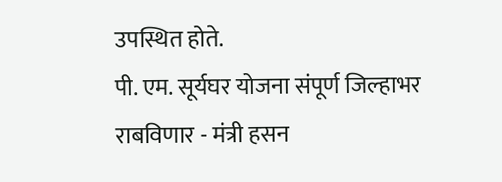उपस्थित होते.
पी. एम. सूर्यघर योजना संपूर्ण जिल्हाभर राबविणार - मंत्री हसन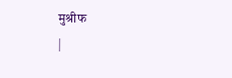मुश्रीफ
|